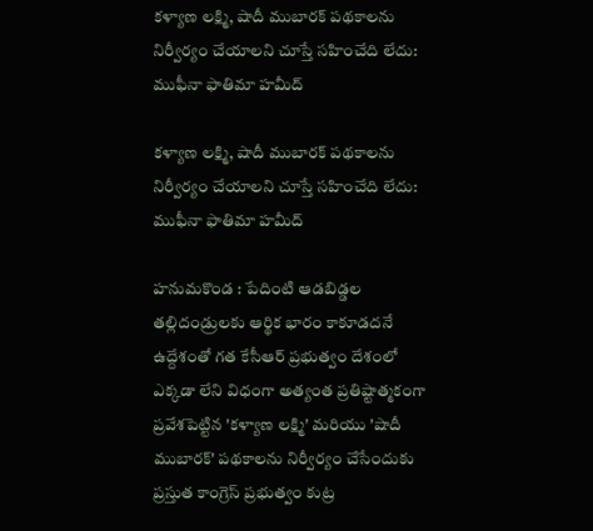కళ్యాణ లక్ష్మి, షాదీ ముబారక్ పథకాలను నిర్వీర్యం చేయాలని చూస్తే సహించేది లేదు: ముఫీనా ఫాతిమా హమీద్

కళ్యాణ లక్ష్మి, షాదీ ముబారక్ పథకాలను నిర్వీర్యం చేయాలని చూస్తే సహించేది లేదు: ముఫీనా ఫాతిమా హమీద్

హనుమకొండ : పేదింటి ఆడబిడ్డల తల్లిదండ్రులకు ఆర్థిక భారం కాకూడదనే ఉద్దేశంతో గత కేసీఆర్ ప్రభుత్వం దేశంలో ఎక్కడా లేని విధంగా అత్యంత ప్రతిష్టాత్మకంగా ప్రవేశపెట్టిన 'కళ్యాణ లక్ష్మి' మరియు 'షాదీ ముబారక్' పథకాలను నిర్వీర్యం చేసేందుకు ప్రస్తుత కాంగ్రెస్ ప్రభుత్వం కుట్ర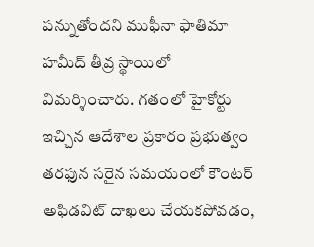పన్నుతోందని ముఫీనా ఫాతిమా హమీద్ తీవ్ర స్థాయిలో విమర్శించారు. గతంలో హైకోర్టు ఇచ్చిన ఆదేశాల ప్రకారం ప్రభుత్వం తరఫున సరైన సమయంలో కౌంటర్ అఫిడవిట్ దాఖలు చేయకపోవడం,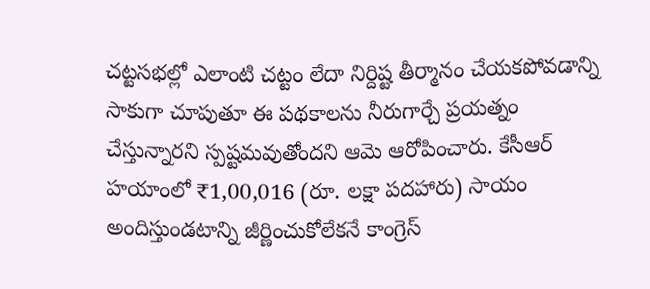చట్టసభల్లో ఎలాంటి చట్టం లేదా నిర్దిష్ట తీర్మానం చేయకపోవడాన్ని సాకుగా చూపుతూ ఈ పథకాలను నీరుగార్చే ప్రయత్నం చేస్తున్నారని స్పష్టమవుతోందని ఆమె ఆరోపించారు. కేసీఆర్ హయాంలో ₹1,00,016 (రూ. లక్షా పదహారు) సాయం అందిస్తుండటాన్ని జీర్ణించుకోలేకనే కాంగ్రెస్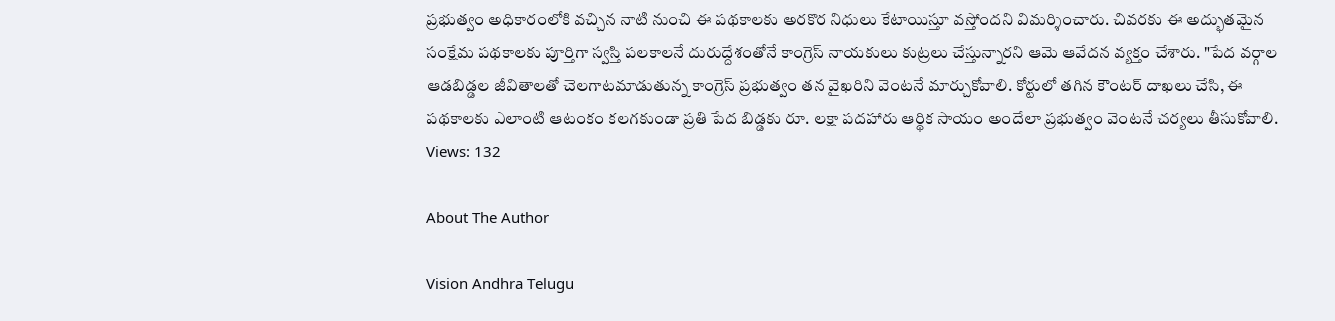ప్రభుత్వం అధికారంలోకి వచ్చిన నాటి నుంచి ఈ పథకాలకు అరకొర నిధులు కేటాయిస్తూ వస్తోందని విమర్శించారు. చివరకు ఈ అద్భుతమైన సంక్షేమ పథకాలకు పూర్తిగా స్వస్తి పలకాలనే దురుద్దేశంతోనే కాంగ్రెస్ నాయకులు కుట్రలు చేస్తున్నారని ఆమె ఆవేదన వ్యక్తం చేశారు. "పేద వర్గాల ఆడబిడ్డల జీవితాలతో చెలగాటమాడుతున్న కాంగ్రెస్ ప్రభుత్వం తన వైఖరిని వెంటనే మార్చుకోవాలి. కోర్టులో తగిన కౌంటర్ దాఖలు చేసి, ఈ పథకాలకు ఎలాంటి ఆటంకం కలగకుండా ప్రతి పేద బిడ్డకు రూ. లక్షా పదహారు ఆర్థిక సాయం అందేలా ప్రభుత్వం వెంటనే చర్యలు తీసుకోవాలి.
Views: 132

About The Author

Vision Andhra Telugu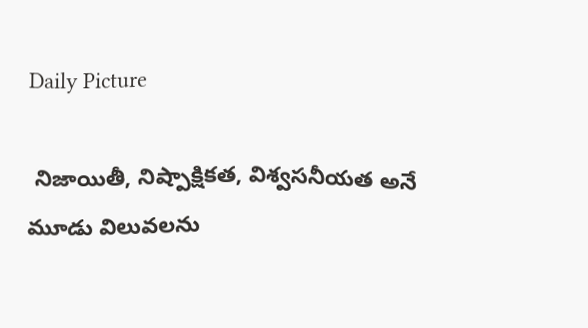Daily Picture

 నిజాయితీ, నిష్పాక్షికత, విశ్వసనీయత అనే మూడు విలువలను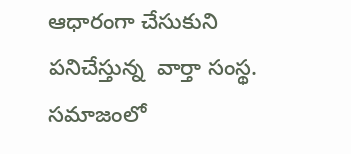ఆధారంగా చేసుకుని పనిచేస్తున్న  వార్తా సంస్థ. సమాజంలో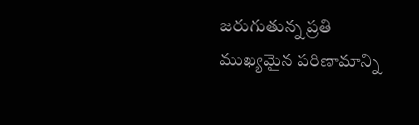జరుగుతున్న ప్రతి ముఖ్యమైన పరిణామాన్ని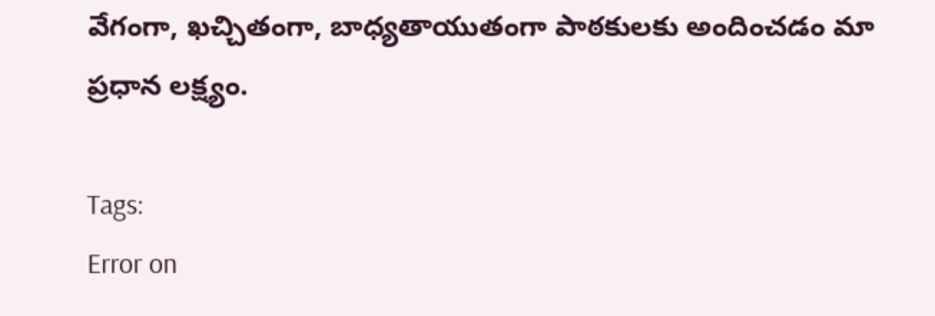వేగంగా, ఖచ్చితంగా, బాధ్యతాయుతంగా పాఠకులకు అందించడం మా ప్రధాన లక్ష్యం.

Tags:
Error on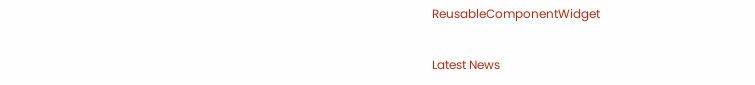ReusableComponentWidget

Latest News